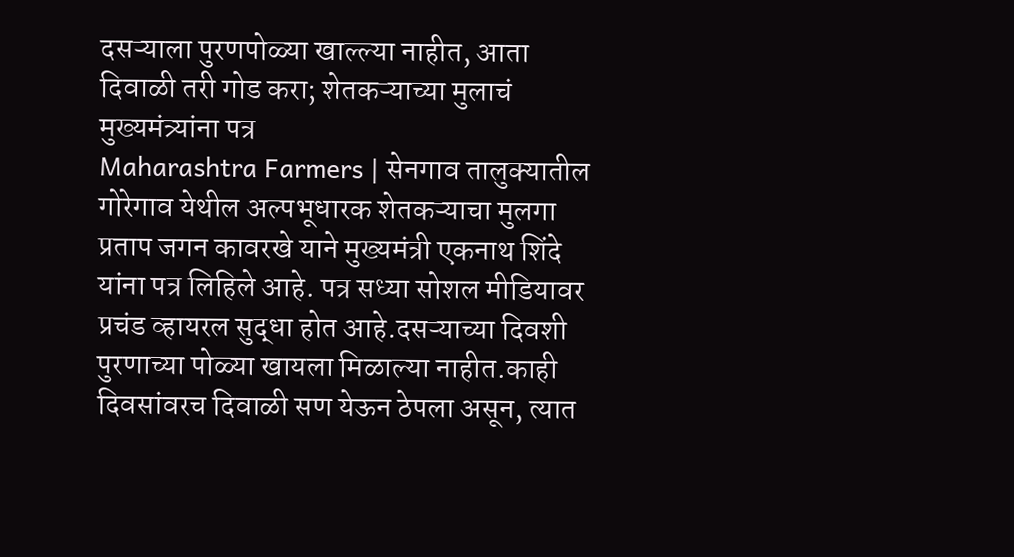दसऱ्याला पुरणपोळ्या खाल्ल्या नाहीत, आता दिवाळी तरी गोड करा; शेतकऱ्याच्या मुलाचं मुख्यमंत्र्यांना पत्र
Maharashtra Farmers | सेनगाव तालुक्यातील गोरेगाव येथील अल्पभूधारक शेतकऱ्याचा मुलगा प्रताप जगन कावरखे याने मुख्यमंत्री एकनाथ शिंदे यांना पत्र लिहिले आहे. पत्र सध्या सोशल मीडियावर प्रचंड व्हायरल सुद्धा होत आहे.दसऱ्याच्या दिवशी पुरणाच्या पोळ्या खायला मिळाल्या नाहीत.काही दिवसांवरच दिवाळी सण येऊन ठेपला असून, त्यात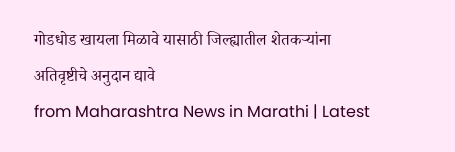गोडधोड खायला मिळावे यासाठी जिल्ह्यातील शेतकऱ्यांना अतिवृष्टीचे अनुदान द्यावे
from Maharashtra News in Marathi | Latest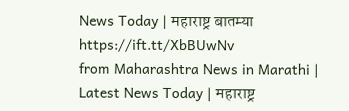News Today | महाराष्ट्र बातम्या https://ift.tt/XbBUwNv
from Maharashtra News in Marathi | Latest News Today | महाराष्ट्र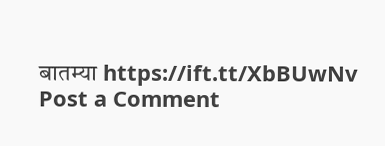बातम्या https://ift.tt/XbBUwNv
Post a Comment